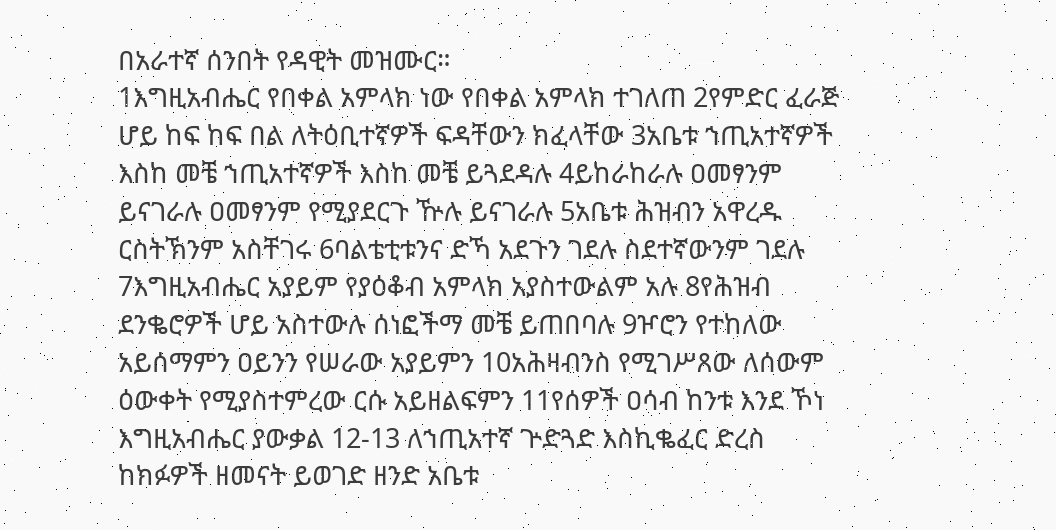በአራተኛ ሰንበት የዳዊት መዝሙር።
1እግዚአብሔር የበቀል አምላክ ነው የበቀል አምላክ ተገለጠ 2የምድር ፈራጅ ሆይ ከፍ ከፍ በል ለትዕቢተኛዎች ፍዳቸውን ክፈላቸው 3አቤቱ ኀጢአተኛዎች እስከ መቼ ኀጢአተኛዎች እስከ መቼ ይጓደዳሉ 4ይከራከራሉ ዐመፃንም ይናገራሉ ዐመፃንም የሚያደርጉ ዅሉ ይናገራሉ 5አቤቱ ሕዝብን አዋረዱ ርስትኽንም አስቸገሩ 6ባልቴቲቱንና ድኻ አደጉን ገደሉ ስደተኛውንም ገደሉ 7እግዚአብሔር አያይም የያዕቆብ አምላክ አያስተውልም አሉ 8የሕዝብ ደንቈሮዎች ሆይ አስተውሉ ሰነፎችማ መቼ ይጠበባሉ 9ዦሮን የተከለው አይሰማምን ዐይንን የሠራው አያይምን 10አሕዛብንስ የሚገሥጸው ለሰውም ዕውቀት የሚያስተምረው ርሱ አይዘልፍምን 11የሰዎች ዐሳብ ከንቱ እንደ ኾነ እግዚአብሔር ያውቃል 12-13 ለኀጢአተኛ ጕድጓድ እስኪቈፈር ድረስ ከክፉዎች ዘመናት ይወገድ ዘንድ አቤቱ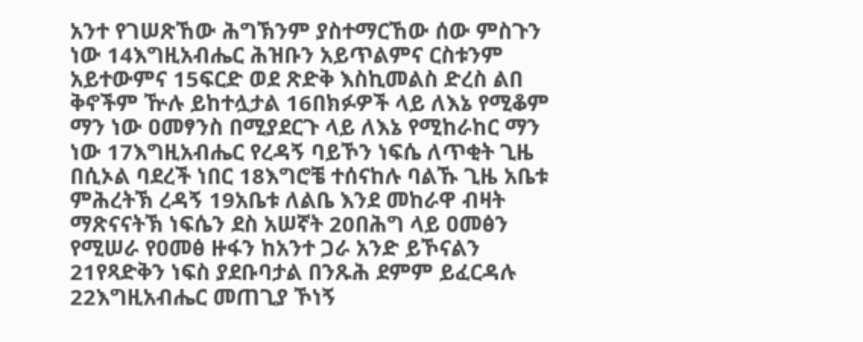አንተ የገሠጽኸው ሕግኽንም ያስተማርኸው ሰው ምስጉን ነው 14እግዚአብሔር ሕዝቡን አይጥልምና ርስቱንም አይተውምና 15ፍርድ ወደ ጽድቅ እስኪመልስ ድረስ ልበ ቅኖችም ዅሉ ይከተሏታል 16በክፉዎች ላይ ለእኔ የሚቆም ማን ነው ዐመፃንስ በሚያደርጉ ላይ ለእኔ የሚከራከር ማን ነው 17እግዚአብሔር የረዳኝ ባይኾን ነፍሴ ለጥቂት ጊዜ በሲኦል ባደረች ነበር 18እግሮቼ ተሰናከሉ ባልኹ ጊዜ አቤቱ ምሕረትኽ ረዳኝ 19አቤቱ ለልቤ እንደ መከራዋ ብዛት ማጽናናትኽ ነፍሴን ደስ አሠኛት 20በሕግ ላይ ዐመፅን የሚሠራ የዐመፅ ዙፋን ከአንተ ጋራ አንድ ይኾናልን 21የጻድቅን ነፍስ ያደቡባታል በንጹሕ ደምም ይፈርዳሉ 22እግዚአብሔር መጠጊያ ኾነኝ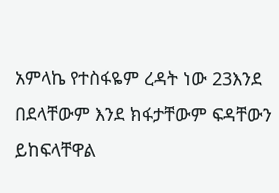አምላኬ የተስፋዬም ረዳት ነው 23እንደ በደላቸውም እንደ ክፋታቸውም ፍዳቸውን ይከፍላቸዋል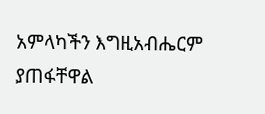አምላካችን እግዚአብሔርም ያጠፋቸዋል